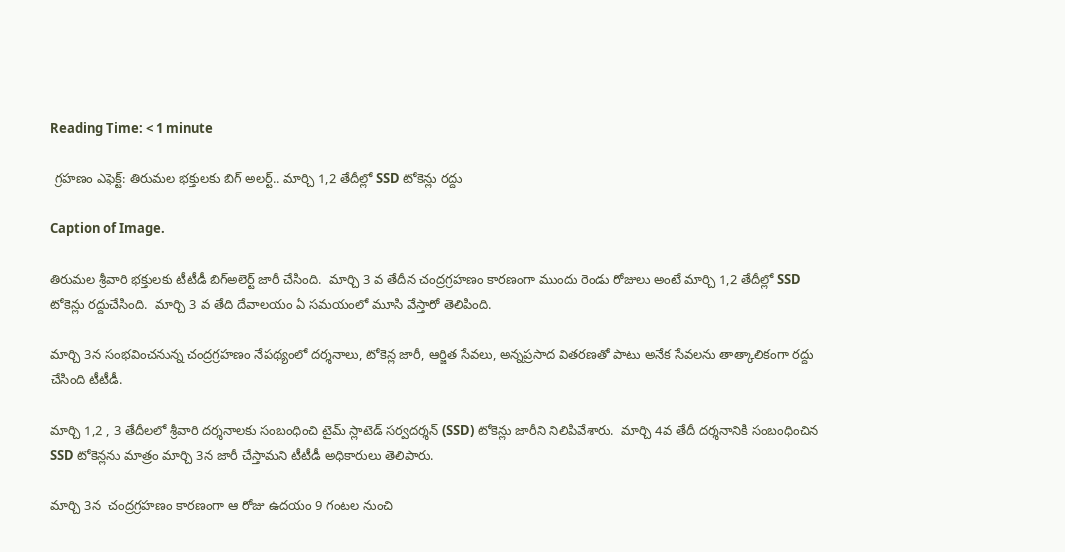Reading Time: < 1 minute

 గ్రహణం ఎఫెక్ట్: తిరుమల భక్తులకు బిగ్ అలర్ట్.. మార్చి 1,2 తేదీల్లో SSD టోకెన్లు రద్దు

Caption of Image.

తిరుమల శ్రీవారి భక్తులకు టీటీడీ బిగ్అలెర్ట్ జారీ చేసింది.  మార్చి 3 వ తేదీన చంద్రగ్రహణం కారణంగా ముందు రెండు రోజులు అంటే మార్చి 1,2 తేదీల్లో SSD టోకెన్లు రద్దుచేసింది.  మార్చి 3 వ తేది దేవాలయం ఏ సమయంలో మూసి వేస్తారో తెలిపింది.

మార్చి 3న సంభవించనున్న చంద్రగ్రహణం నేపథ్యంలో దర్శనాలు, టోకెన్ల జారీ, ఆర్జిత సేవలు, అన్నప్రసాద వితరణతో పాటు అనేక సేవలను తాత్కాలికంగా రద్దు చేసింది టీటీడీ.

మార్చి 1,2 , 3 తేదీలలో శ్రీవారి దర్శనాలకు సంబంధించి టైమ్ స్లాటెడ్ సర్వదర్శన్ (SSD) టోకెన్లు జారీని నిలిపివేశారు.  మార్చి 4వ తేదీ దర్శనానికి సంబంధించిన SSD టోకెన్లను మాత్రం మార్చి 3న జారీ చేస్తామని టీటీడీ అధికారులు తెలిపారు.

మార్చి 3న  చంద్రగ్రహణం కారణంగా ఆ రోజు ఉదయం 9 గంటల నుంచి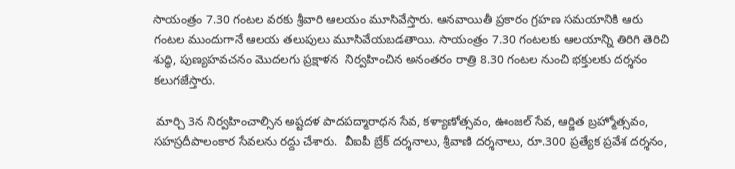సాయంత్రం 7.30 గంటల వరకు శ్రీవారి ఆలయం మూసివేస్తారు. ఆనవాయితీ ప్రకారం గ్రహణ సమయానికి ఆరు గంటల ముందుగానే ఆలయ తలుపులు మూసివేయబడతాయి. సాయంత్రం 7.30 గంటలకు ఆలయాన్ని తిరిగి తెరిచి శుద్ధి, పుణ్యహవచనం మొదలగు ప్రక్షాళన  నిర్వహించిన అనంతరం రాత్రి 8.30 గంటల నుంచి భక్తులకు దర్శనం కలుగజేస్తారు.

 మార్చి 3న నిర్వహించాల్సిన అష్టదళ పాదపద్మారాధన సేవ, కళ్యాణోత్సవం, ఊంజల్ సేవ, ఆర్జిత బ్రహ్మోత్సవం, సహస్రదీపాలంకార సేవలను రద్దు చేశారు.  వీఐపీ బ్రేక్ దర్శనాలు, శ్రీవాణి దర్శనాలు, రూ.300 ప్రత్యేక ప్రవేశ దర్శనం,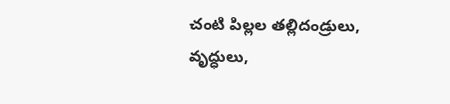చంటి పిల్లల తల్లిదండ్రులు, వృద్ధులు,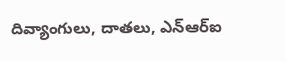దివ్యాంగులు, దాతలు, ఎన్ఆర్ఐ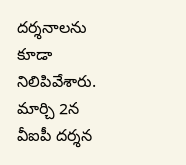దర్శనాలను కూడా నిలిపివేశారు. మార్చి 2న వీఐపీ దర్శన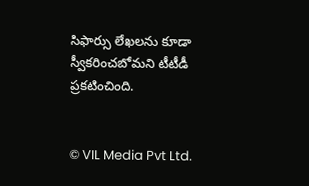సిఫార్సు లేఖలను కూడా స్వీకరించబోమని టీటీడీ ప్రకటించింది.


© VIL Media Pvt Ltd.